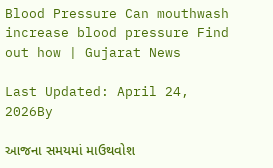Blood Pressure Can mouthwash increase blood pressure Find out how | Gujarat News

Last Updated: April 24, 2026By

આજના સમયમાં માઉથવોશ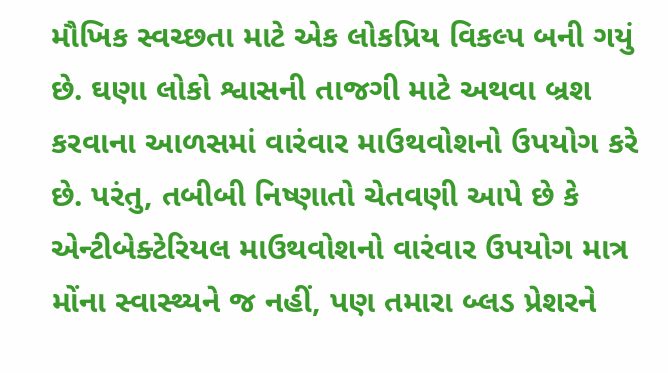મૌખિક સ્વચ્છતા માટે એક લોકપ્રિય વિકલ્પ બની ગયું છે. ઘણા લોકો શ્વાસની તાજગી માટે અથવા બ્રશ કરવાના આળસમાં વારંવાર માઉથવોશનો ઉપયોગ કરે છે. પરંતુ, તબીબી નિષ્ણાતો ચેતવણી આપે છે કે એન્ટીબેક્ટેરિયલ માઉથવોશનો વારંવાર ઉપયોગ માત્ર મોંના સ્વાસ્થ્યને જ નહીં, પણ તમારા બ્લડ પ્રેશરને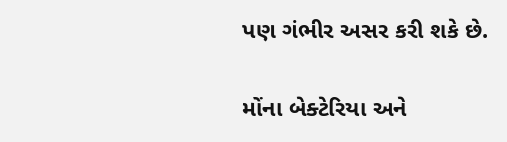પણ ગંભીર અસર કરી શકે છે.

મોંના બેક્ટેરિયા અને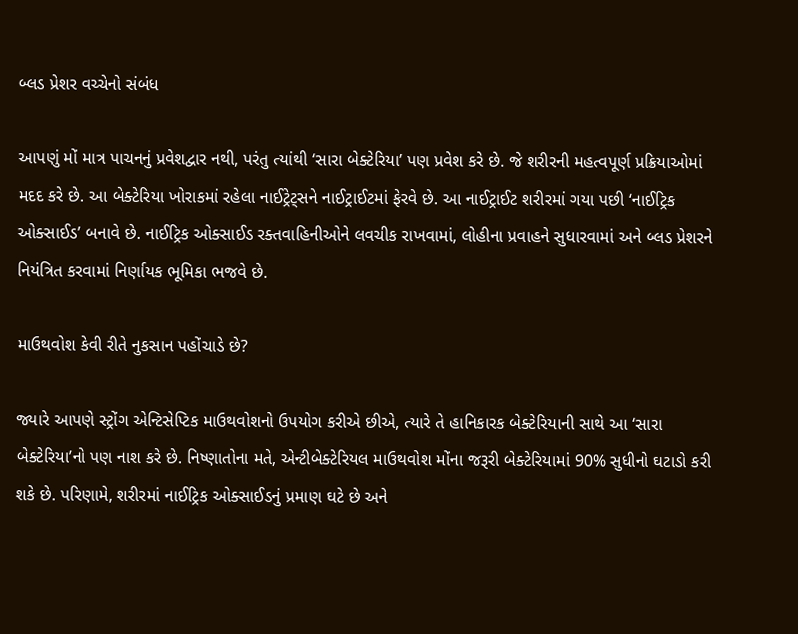બ્લડ પ્રેશર વચ્ચેનો સંબંધ

આપણું મોં માત્ર પાચનનું પ્રવેશદ્વાર નથી, પરંતુ ત્યાંથી ‘સારા બેક્ટેરિયા’ પણ પ્રવેશ કરે છે. જે શરીરની મહત્વપૂર્ણ પ્રક્રિયાઓમાં મદદ કરે છે. આ બેક્ટેરિયા ખોરાકમાં રહેલા નાઈટ્રેટ્સને નાઈટ્રાઈટમાં ફેરવે છે. આ નાઈટ્રાઈટ શરીરમાં ગયા પછી ‘નાઈટ્રિક ઓક્સાઈડ’ બનાવે છે. નાઈટ્રિક ઓક્સાઈડ રક્તવાહિનીઓને લવચીક રાખવામાં, લોહીના પ્રવાહને સુધારવામાં અને બ્લડ પ્રેશરને નિયંત્રિત કરવામાં નિર્ણાયક ભૂમિકા ભજવે છે.

માઉથવોશ કેવી રીતે નુકસાન પહોંચાડે છે?

જ્યારે આપણે સ્ટ્રોંગ એન્ટિસેપ્ટિક માઉથવોશનો ઉપયોગ કરીએ છીએ, ત્યારે તે હાનિકારક બેક્ટેરિયાની સાથે આ ‘સારા બેક્ટેરિયા’નો પણ નાશ કરે છે. નિષ્ણાતોના મતે, એન્ટીબેક્ટેરિયલ માઉથવોશ મોંના જરૂરી બેક્ટેરિયામાં 90% સુધીનો ઘટાડો કરી શકે છે. પરિણામે, શરીરમાં નાઈટ્રિક ઓક્સાઈડનું પ્રમાણ ઘટે છે અને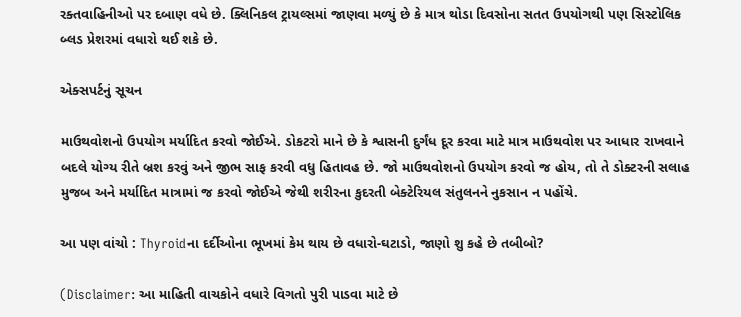રક્તવાહિનીઓ પર દબાણ વધે છે. ક્લિનિકલ ટ્રાયલ્સમાં જાણવા મળ્યું છે કે માત્ર થોડા દિવસોના સતત ઉપયોગથી પણ સિસ્ટોલિક બ્લડ પ્રેશરમાં વધારો થઈ શકે છે.

એક્સપર્ટનું સૂચન

માઉથવોશનો ઉપયોગ મર્યાદિત કરવો જોઈએ. ડોકટરો માને છે કે શ્વાસની દુર્ગંધ દૂર કરવા માટે માત્ર માઉથવોશ પર આધાર રાખવાને બદલે યોગ્ય રીતે બ્રશ કરવું અને જીભ સાફ કરવી વધુ હિતાવહ છે. જો માઉથવોશનો ઉપયોગ કરવો જ હોય, તો તે ડોક્ટરની સલાહ મુજબ અને મર્યાદિત માત્રામાં જ કરવો જોઈએ જેથી શરીરના કુદરતી બેક્ટેરિયલ સંતુલનને નુકસાન ન પહોંચે.

આ પણ વાંચો : Thyroidના દર્દીઓના ભૂખમાં કેમ થાય છે વધારો-ઘટાડો, જાણો શુ કહે છે તબીબો?

(Disclaimer: આ માહિતી વાચકોને વધારે વિગતો પુરી પાડવા માટે છે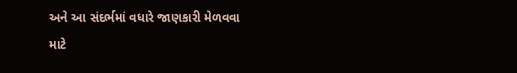અને આ સંદર્ભમાં વધારે જાણકારી મેળવવા માટે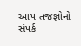આપ તજજ્ઞોનો સંપર્ક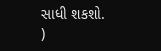સાધી શકશો. )